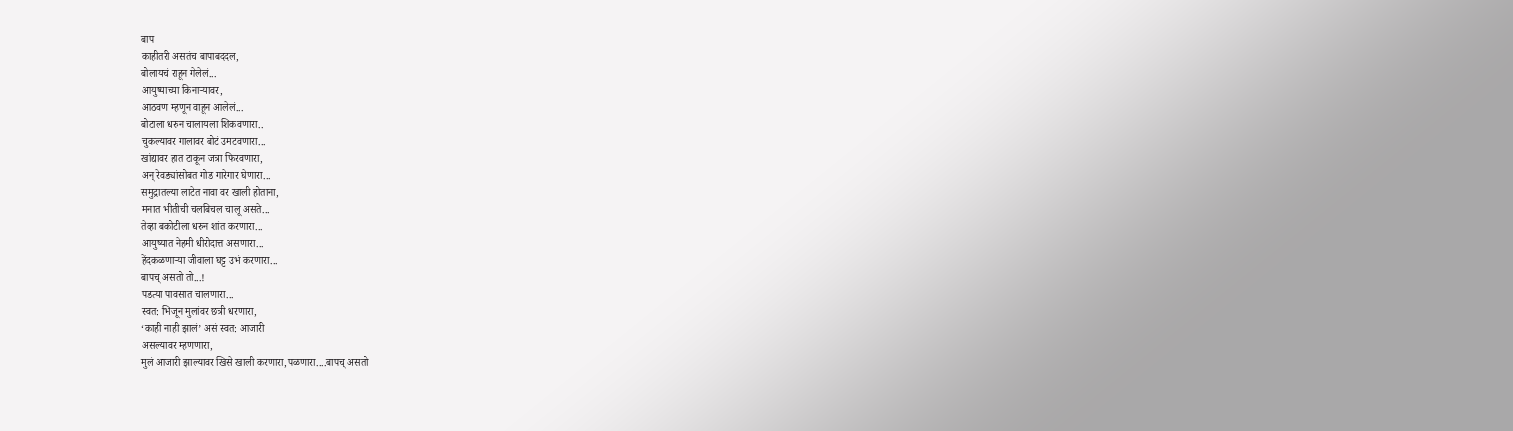बाप
काहीतरी असतंच बापाबददल,
बोलायचं राहून गेलेलं...
आयुष्याच्या किनाऱ्यावर,
आठवण म्हणून वाहून आलेलं...
बोटाला धरुन चालायला शिकवणारा..
चुकल्यावर गालावर बोटं उमटवणारा...
खांद्यावर हात टाकून जत्रा फिरवणारा,
अन् रेवड्यांसोबत गोड गारेगार घेणारा...
समुद्रातल्या लाटेत नावा वर खाली होताना,
मनात भीतीची चलबिचल चालू असते...
तेव्हा बकोटीला धरुन शांत करणारा...
आयुष्यात नेहमी धीरोदात्त असणारा...
हेंदकळणाऱ्या जीवाला घट्ट उभं करणारा...
बापच् असतो तो...!
पडत्या पावसात चालणारा...
स्वत: भिजून मुलांवर छत्री धरणारा,
‘काही नाही झालं’ असं स्वत: आजारी
असल्यावर म्हणणारा,
मुलं आजारी झाल्यावर खिसे खाली करणारा,पळणारा....बापच् असतो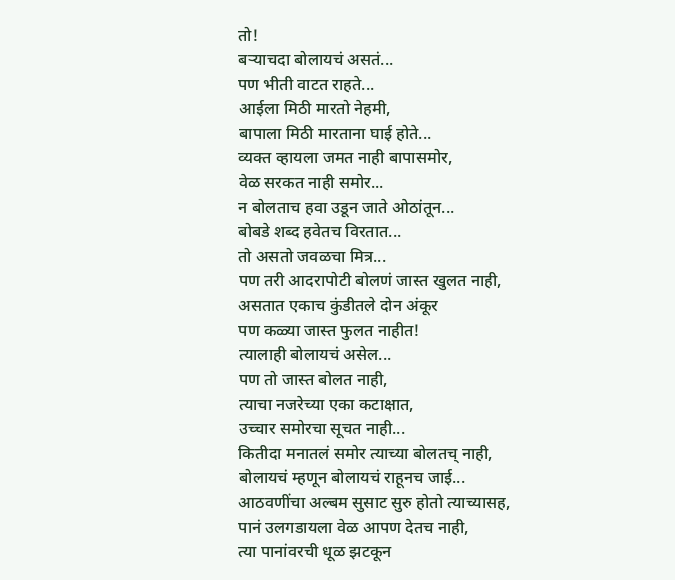तो!
बऱ्याचदा बोलायचं असतं...
पण भीती वाटत राहते...
आईला मिठी मारतो नेहमी,
बापाला मिठी मारताना घाई होते...
व्यक्त व्हायला जमत नाही बापासमोर,
वेळ सरकत नाही समोर...
न बोलताच हवा उडून जाते ओठांतून...
बोबडे शब्द हवेतच विरतात...
तो असतो जवळचा मित्र...
पण तरी आदरापोटी बोलणं जास्त खुलत नाही,
असतात एकाच कुंडीतले दोन अंकूर
पण कळ्या जास्त फुलत नाहीत!
त्यालाही बोलायचं असेल...
पण तो जास्त बोलत नाही,
त्याचा नजरेच्या एका कटाक्षात,
उच्चार समोरचा सूचत नाही...
कितीदा मनातलं समोर त्याच्या बोलतच् नाही,
बोलायचं म्हणून बोलायचं राहूनच जाई...
आठवणींचा अल्बम सुसाट सुरु होतो त्याच्यासह,
पानं उलगडायला वेळ आपण देतच नाही,
त्या पानांवरची धूळ झटकून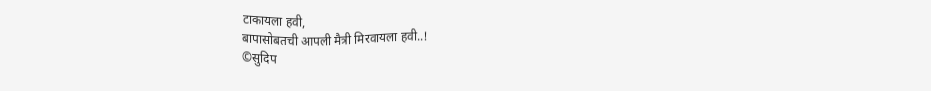टाकायला हवी,
बापासोबतची आपली मैत्री मिरवायला हवी..!
©सुदिप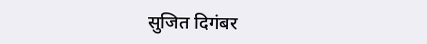सुजित दिगंबर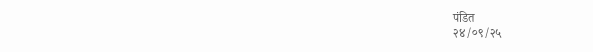पंडित
२४/०९/२५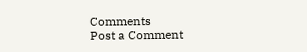Comments
Post a Comment